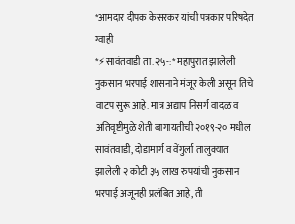*आमदार दीपक केसरकर यांची पत्रकार परिषदेत ग्वाही
*⚡सावंतवाडी ता.२५-:* महापुरात झालेली नुकसान भरपाई शासनाने मंजूर केली असून तिचे वाटप सुरू आहे. मात्र अद्याप निसर्ग वादळ व अतिवृष्टीमुळे शेती बागायतीची २०१९-२० मधील सावंतवाडी, दोडामार्ग व वेंगुर्ला तालुक्यात झालेली २ कोटी ३५ लाख रुपयांची नुकसान भरपाई अजूनही प्रलंबित आहे, ती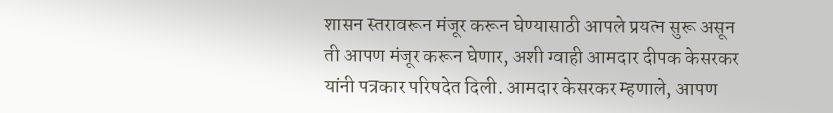शासन स्तरावरून मंजूर करून घेण्यासाठी आपले प्रयत्न सुरू असून ती आपण मंजूर करून घेणार, अशी ग्वाही आमदार दीपक केसरकर यांनी पत्रकार परिषदेत दिली. आमदार केसरकर म्हणाले, आपण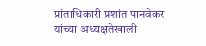प्रांताधिकारी प्रशांत पानवेकर यांच्या अध्यक्षतेखाली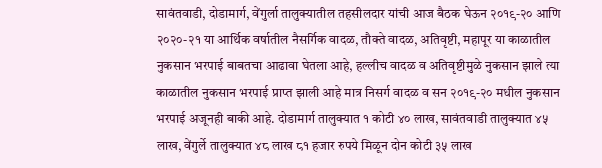सावंतवाडी, दोडामार्ग, वेंगुर्ला तालुक्यातील तहसीलदार यांची आज बैठक घेऊन २०१९-२० आणि २०२०-२१ या आर्थिक वर्षातील नैसर्गिक वादळ, तौक्ते वादळ, अतिवृष्टी, महापूर या काळातील नुकसान भरपाई बाबतचा आढावा घेतला आहे, हल्लीच वादळ व अतिवृष्टीमुळे नुकसान झाले त्या काळातील नुकसान भरपाई प्राप्त झाली आहे मात्र निसर्ग वादळ व सन २०१९-२० मधील नुकसान भरपाई अजूनही बाकी आहे. दोडामार्ग तालुक्यात १ कोटी ४० लाख, सावंतवाडी तालुक्यात ४५ लाख, वेंगुर्ले तालुक्यात ४८ लाख ८१ हजार रुपये मिळून दोन कोटी ३५ लाख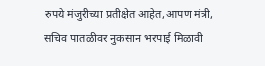रुपये मंजुरीच्या प्रतीक्षेत आहेत,आपण मंत्री, सचिव पातळीवर नुकसान भरपाई मिळावी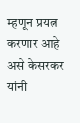म्हणून प्रयत्न करणार आहे असे केसरकर यांनी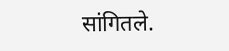सांगितले.